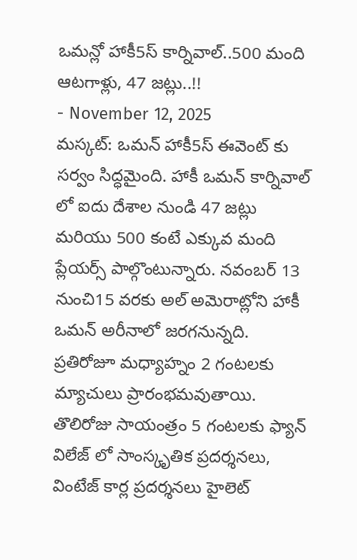ఒమన్లో హాకీ5స్ కార్నివాల్..500 మంది ఆటగాళ్లు, 47 జట్లు..!!
- November 12, 2025
మస్కట్: ఒమన్ హాకీ5స్ ఈవెంట్ కు సర్వం సిద్ధమైంది. హాకీ ఒమన్ కార్నివాల్ లో ఐదు దేశాల నుండి 47 జట్లు మరియు 500 కంటే ఎక్కువ మంది ప్లేయర్స్ పాల్గొంటున్నారు. నవంబర్ 13 నుంచి15 వరకు అల్ అమెరాట్లోని హాకీ ఒమన్ అరీనాలో జరగనున్నది.
ప్రతిరోజూ మధ్యాహ్నం 2 గంటలకు మ్యాచులు ప్రారంభమవుతాయి. తొలిరోజు సాయంత్రం 5 గంటలకు ఫ్యాన్ విలేజ్ లో సాంస్కృతిక ప్రదర్శనలు, వింటేజ్ కార్ల ప్రదర్శనలు హైలెట్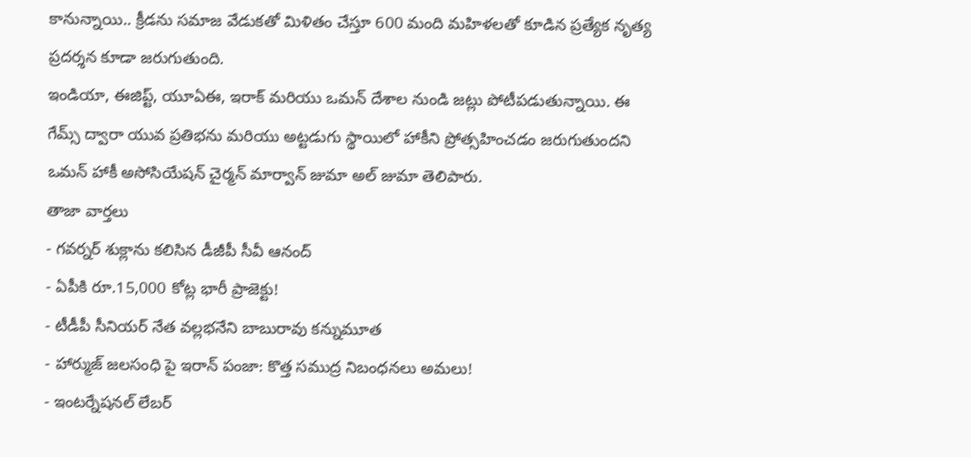కానున్నాయి.. క్రీడను సమాజ వేడుకతో మిళితం చేస్తూ 600 మంది మహిళలతో కూడిన ప్రత్యేక నృత్య ప్రదర్శన కూడా జరుగుతుంది.
ఇండియా, ఈజిప్ట్, యూఏఈ, ఇరాక్ మరియు ఒమన్ దేశాల నుండి జట్లు పోటీపడుతున్నాయి. ఈ గేమ్స్ ద్వారా యువ ప్రతిభను మరియు అట్టడుగు స్థాయిలో హాకీని ప్రోత్సహించడం జరుగుతుందని ఒమన్ హాకీ అసోసియేషన్ చైర్మన్ మార్వాన్ జుమా అల్ జుమా తెలిపారు.
తాజా వార్తలు
- గవర్నర్ శుక్లాను కలిసిన డీజీపీ సీవీ ఆనంద్
- ఏపీకి రూ.15,000 కోట్ల భారీ ప్రాజెక్టు!
- టీడీపీ సీనియర్ నేత వల్లభనేని బాబురావు కన్నుమూత
- హార్ముజ్ జలసంధి పై ఇరాన్ పంజా: కొత్త సముద్ర నిబంధనలు అమలు!
- ఇంటర్నేషనల్ లేబర్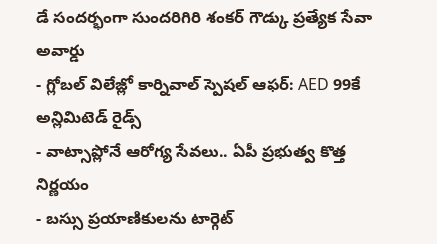డే సందర్భంగా సుందరిగిరి శంకర్ గౌడ్కు ప్రత్యేక సేవా అవార్డు
- గ్లోబల్ విలేజ్లో కార్నివాల్ స్పెషల్ ఆఫర్: AED 99కే అన్లిమిటెడ్ రైడ్స్
- వాట్సాప్లోనే ఆరోగ్య సేవలు.. ఏపీ ప్రభుత్వ కొత్త నిర్ణయం
- బస్సు ప్రయాణికులను టార్గెట్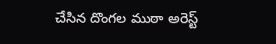చేసిన దొంగల ముఠా అరెస్ట్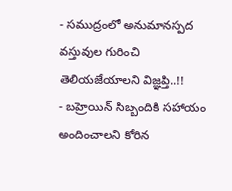- సముద్రంలో అనుమానస్పద వస్తువుల గురించి తెలియజేయాలని విజ్ఞప్తి..!!
- బహ్రెయిన్ సిబ్బందికి సహాయం అందించాలని కోరిన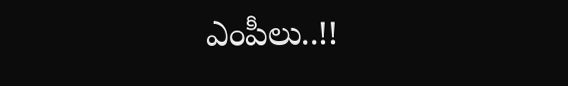ఎంపీలు..!!